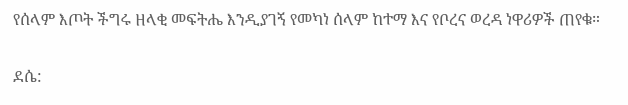የሰላም እጦት ችግሩ ዘላቂ መፍትሔ እንዲያገኝ የመካነ ሰላም ከተማ እና የቦረና ወረዳ ነዋሪዎች ጠየቁ።

ደሴ: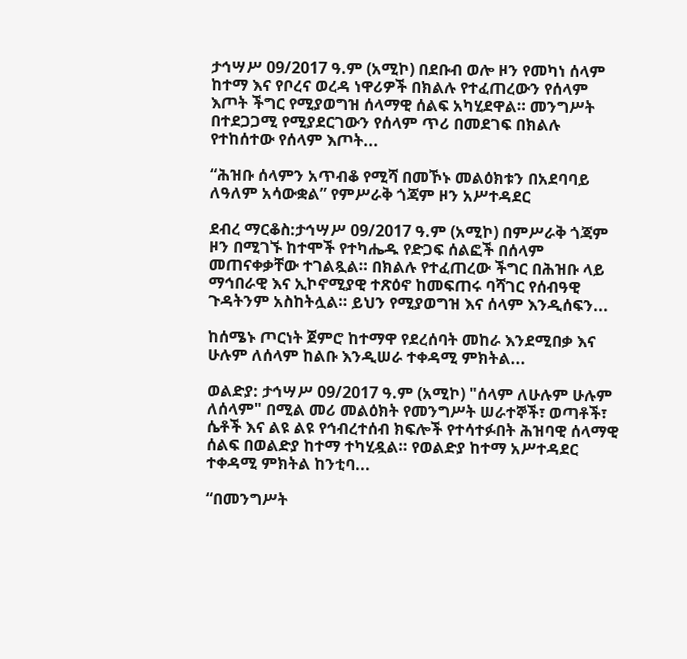ታኅሣሥ 09/2017 ዓ.ም (አሚኮ) በደቡብ ወሎ ዞን የመካነ ሰላም ከተማ እና የቦረና ወረዳ ነዋሪዎች በክልሉ የተፈጠረውን የሰላም እጦት ችግር የሚያወግዝ ሰላማዊ ሰልፍ አካሂደዋል። መንግሥት በተደጋጋሚ የሚያደርገውን የሰላም ጥሪ በመደገፍ በክልሉ የተከሰተው የሰላም እጦት...

“ሕዝቡ ሰላምን አጥብቆ የሚሻ በመኾኑ መልዕክቱን በአደባባይ ለዓለም አሳውቋል” የምሥራቅ ጎጃም ዞን አሥተዳደር

ደብረ ማርቆስ:ታኅሣሥ 09/2017 ዓ.ም (አሚኮ) በምሥራቅ ጎጃም ዞን በሚገኙ ከተሞች የተካሔዱ የድጋፍ ሰልፎች በሰላም መጠናቀቃቸው ተገልጿል። በክልሉ የተፈጠረው ችግር በሕዝቡ ላይ ማኅበራዊ እና ኢኮኖሚያዊ ተጽዕኖ ከመፍጠሩ ባሻገር የሰብዓዊ ጉዳትንም አስከትሏል። ይህን የሚያወግዝ እና ሰላም እንዲሰፍን...

ከሰሜኑ ጦርነት ጀምሮ ከተማዋ የደረሰባት መከራ እንደሚበቃ እና ሁሉም ለሰላም ከልቡ እንዲሠራ ተቀዳሚ ምክትል...

ወልድያ: ታኅሣሥ 09/2017 ዓ.ም (አሚኮ) "ሰላም ለሁሉም ሁሉም ለሰላም" በሚል መሪ መልዕክት የመንግሥት ሠራተኞች፣ ወጣቶች፣ ሴቶች እና ልዩ ልዩ የኅብረተሰብ ክፍሎች የተሳተፉበት ሕዝባዊ ሰላማዊ ሰልፍ በወልድያ ከተማ ተካሂዷል። የወልድያ ከተማ አሥተዳደር ተቀዳሚ ምክትል ከንቲባ...

“በመንግሥት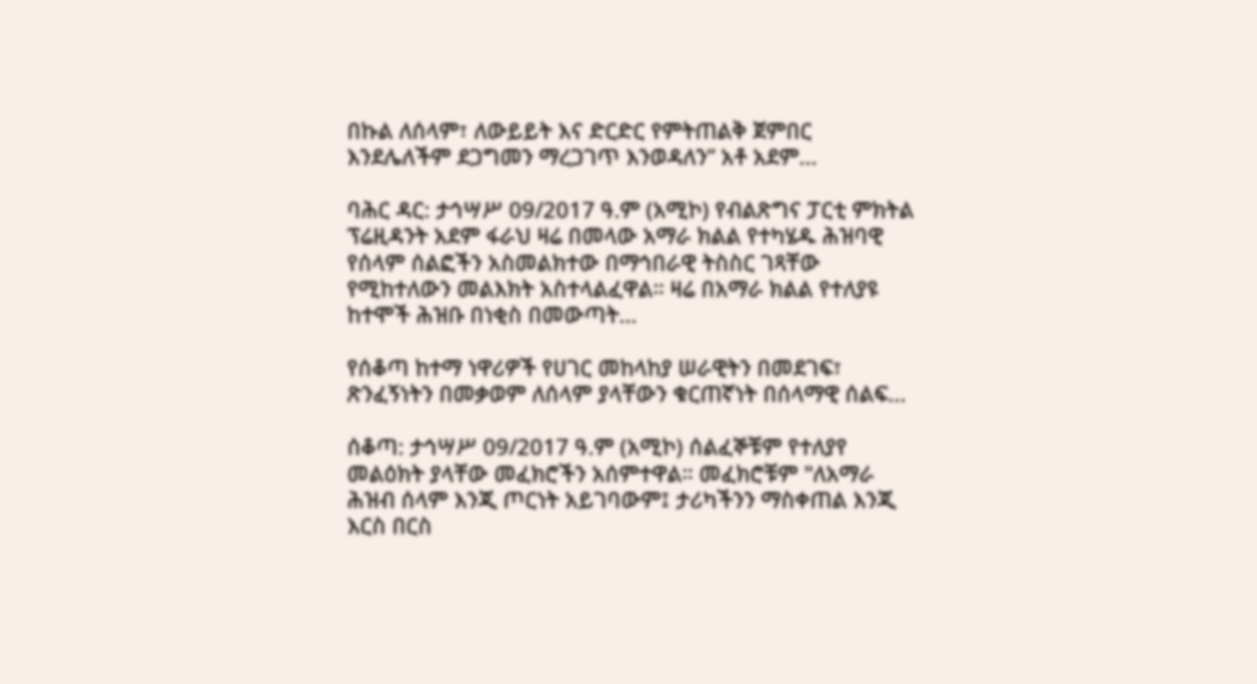በኩል ለሰላም፣ ለውይይት እና ድርድር የምትጠልቅ ጀምበር እንደሌለችም ደጋግመን ማረጋገጥ እንወዳለን” አቶ አደም...

ባሕር ዳር: ታኅሣሥ 09/2017 ዓ.ም (አሚኮ) የብልጽግና ፓርቲ ምክትል ፕሬዚዳንት አደም ፋራህ ዛሬ በመላው አማራ ክልል የተካሄዱ ሕዝባዊ የሰላም ሰልፎችን አስመልክተው በማኅበራዊ ትስስር ገጻቸው የሚከተለውን መልእክት አስተላልፈዋል። ዛሬ በአማራ ክልል የተለያዩ ከተሞች ሕዝቡ በነቂስ በመውጣት...

የሰቆጣ ከተማ ነዋሪዎች የሀገር መከላከያ ሠራዊትን በመደገፍ፣ ጽንፈኝነትን በመቃወም ለሰላም ያላቸውን ቁርጠኛነት በሰላማዊ ሰልፍ...

ሰቆጣ: ታኅሣሥ 09/2017 ዓ.ም (አሚኮ) ሰልፈኞቹም የተለያየ መልዕክት ያላቸው መፈክሮችን አሰምተዋል። መፈክሮቹም "ለአማራ ሕዝብ ሰላም እንጂ ጦርነት አይገባውም፤ ታሪካችንን ማስቀጠል እንጂ እርስ በርስ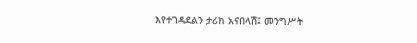እየተገዳደልን ታሪክ አናበላሽ፤ መንግሥት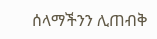ሰላማችንን ሊጠብቅ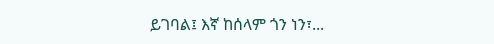ይገባል፤ እኛ ከሰላም ጎን ነን፣...